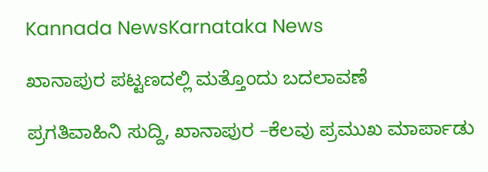Kannada NewsKarnataka News

ಖಾನಾಪುರ ಪಟ್ಟಣದಲ್ಲಿ ಮತ್ತೊಂದು ಬದಲಾವಣೆ

ಪ್ರಗತಿವಾಹಿನಿ ಸುದ್ದಿ, ಖಾನಾಪುರ –ಕೆಲವು ಪ್ರಮುಖ ಮಾರ್ಪಾಡು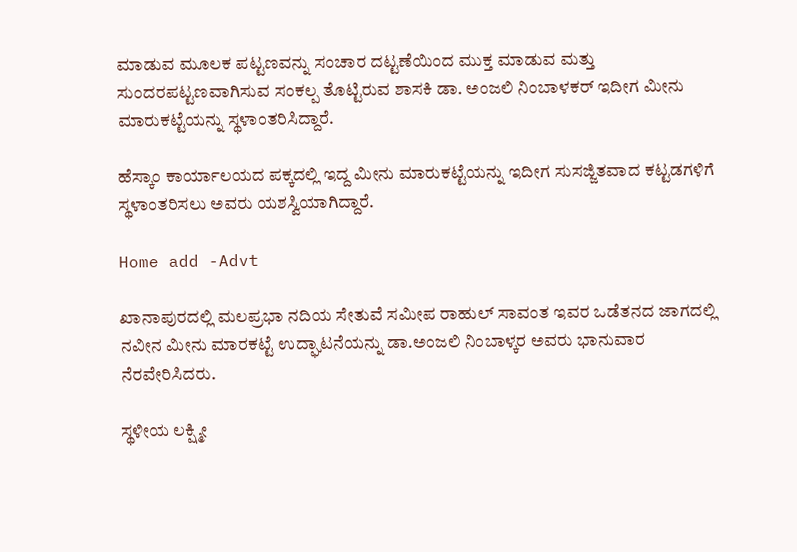ಮಾಡುವ ಮೂಲಕ ಪಟ್ಟಣವನ್ನು ಸಂಚಾರ ದಟ್ಟಣೆಯಿಂದ ಮುಕ್ತ ಮಾಡುವ ಮತ್ತು ಸುಂದರಪಟ್ಟಣವಾಗಿಸುವ ಸಂಕಲ್ಪ ತೊಟ್ಟಿರುವ ಶಾಸಕಿ ಡಾ. ಅಂಜಲಿ ನಿಂಬಾಳಕರ್ ಇದೀಗ ಮೀನು ಮಾರುಕಟ್ಟೆಯನ್ನು ಸ್ಥಳಾಂತರಿಸಿದ್ದಾರೆ.

ಹೆಸ್ಕಾಂ ಕಾರ್ಯಾಲಯದ ಪಕ್ಕದಲ್ಲಿ ಇದ್ದ ಮೀನು ಮಾರುಕಟ್ಟೆಯನ್ನು ಇದೀಗ ಸುಸಜ್ಜಿತವಾದ ಕಟ್ಟಡಗಳಿಗೆ ಸ್ಥಳಾಂತರಿಸಲು ಅವರು ಯಶಸ್ವಿಯಾಗಿದ್ದಾರೆ.

Home add -Advt

ಖಾನಾಪುರದಲ್ಲಿ ಮಲಪ್ರಭಾ ನದಿಯ ಸೇತುವೆ ಸಮೀಪ ರಾಹುಲ್ ಸಾವಂತ ಇವರ ಒಡೆತನದ ಜಾಗದಲ್ಲಿ ನವೀನ ಮೀನು ಮಾರಕಟ್ಟೆ ಉದ್ಘಾಟನೆಯನ್ನು ಡಾ.ಅಂಜಲಿ ನಿಂಬಾಳ್ಕರ ಅವರು ಭಾನುವಾರ ನೆರವೇರಿಸಿದರು.

ಸ್ಥಳೀಯ ಲಕ್ಷ್ಮೀ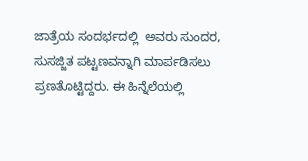ಜಾತ್ರೆಯ ಸಂದರ್ಭದಲ್ಲಿ  ಅವರು ಸುಂದರ, ಸುಸಜ್ಜಿತ ಪಟ್ಟಣವನ್ನಾಗಿ ಮಾರ್ಪಡಿಸಲು ಪ್ರಣತೊಟ್ಟಿದ್ದರು. ಈ ಹಿನ್ನೆಲೆಯಲ್ಲಿ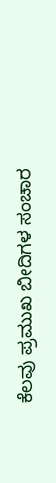ಕೆಲವು ಪ್ರಮುಖ ಬೀದಿಗಳ ಸಂಚಾರ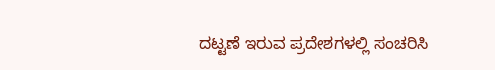ದಟ್ಟಣೆ ಇರುವ ಪ್ರದೇಶಗಳಲ್ಲಿ ಸಂಚರಿಸಿ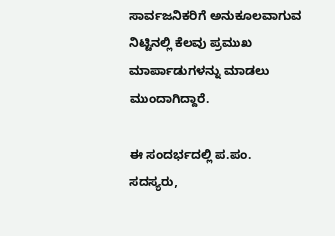ಸಾರ್ವಜನಿಕರಿಗೆ ಅನುಕೂಲವಾಗುವ ನಿಟ್ಟಿನಲ್ಲಿ ಕೆಲವು ಪ್ರಮುಖ ಮಾರ್ಪಾಡುಗಳನ್ನು ಮಾಡಲು ಮುಂದಾಗಿದ್ದಾರೆ.

ಈ ಸಂದರ್ಭದಲ್ಲಿ ಪ.ಪಂ. ಸದಸ್ಯರು,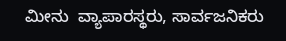ಮೀನು  ವ್ಯಾಪಾರಸ್ಥರು, ಸಾರ್ವಜನಿಕರು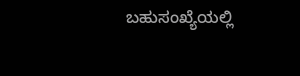ಬಹುಸಂಖ್ಯೆಯಲ್ಲಿ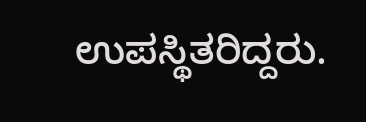ಉಪಸ್ಥಿತರಿದ್ದರು.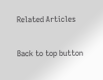Related Articles

Back to top button